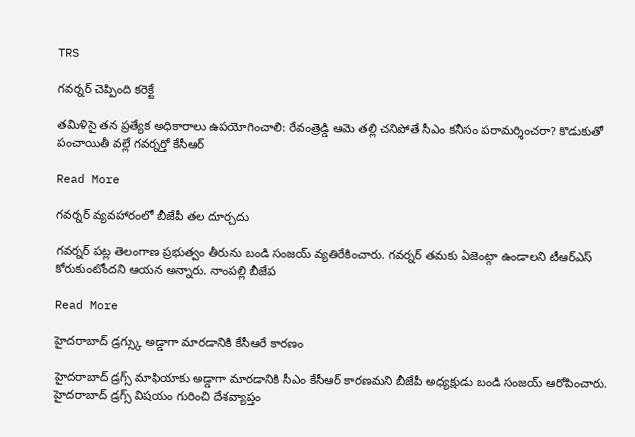TRS

గవర్నర్ చెప్పింది కరెక్టే

తమిళిసై తన ప్రత్యేక అధికారాలు ఉపయోగించాలి: రేవంత్రెడ్డి ఆమె తల్లి చనిపోతే సీఎం కనీసం పరామర్శించరా? కొడుకుతో పంచాయితీ వల్లే గవర్నర్తో కేసీఆర్

Read More

గవర్నర్ వ్యవహారంలో బీజేపీ తల దూర్చదు

గవర్నర్ పట్ల తెలంగాణ ప్రభుత్వం తీరును బండి సంజయ్ వ్యతిరేకించారు. గవర్నర్ తమకు ఏజెంట్గా ఉండాలని టీఆర్ఎస్ కోరుకుంటోందని ఆయన అన్నారు. నాంపల్లి బీజేప

Read More

హైదరాబాద్ డ్రగ్స్కు అడ్డాగా మారడానికి కేసీఆరే కారణం

హైదరాబాద్ డ్రగ్స్ మాఫియాకు అడ్డాగా మారడానికి సీఎం కేసీఆర్ కారణమని బీజేపీ అధ్యక్షుడు బండి సంజయ్ ఆరోపించారు. హైదరాబాద్ డ్రగ్స్ విషయం గురించి దేశవ్యాప్తం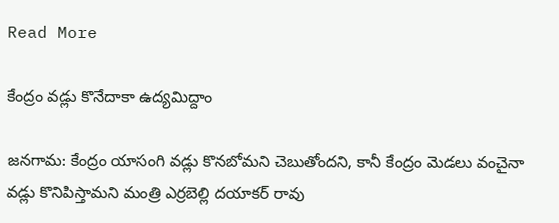Read More

కేంద్రం వడ్లు కొనేదాకా ఉద్యమిద్దాం

జనగామ: కేంద్రం యాసంగి వడ్లు కొనబోమని చెబుతోందని, కానీ కేంద్రం మెడలు వంచైనా వడ్లు కొనిపిస్తామని మంత్రి ఎర్రబెల్లి దయాకర్ రావు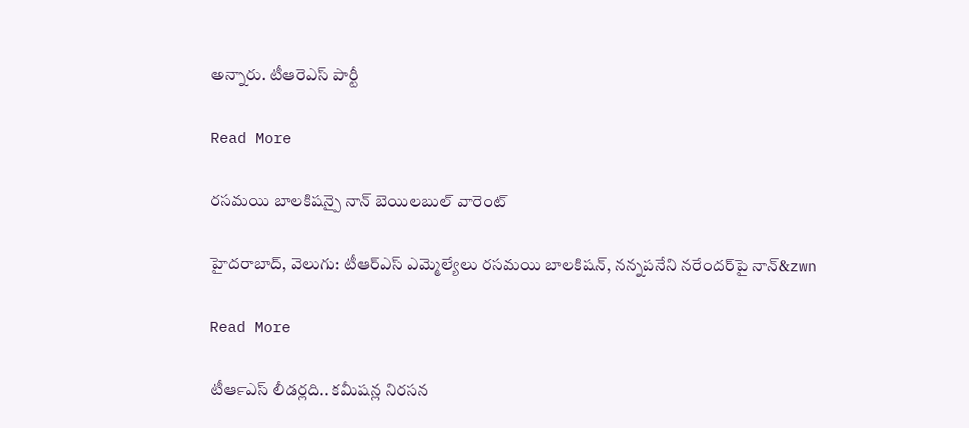అన్నారు. టీఆరెఎస్ పార్టీ

Read More

రసమయి బాలకిషన్పై నాన్ బెయిలబుల్ వారెంట్

హైదరాబాద్‌‌, వెలుగు: టీఆర్‌‌‌‌ఎస్ ఎమ్మెల్యేలు రసమయి బాలకిషన్, నన్నపనేని నరేందర్‌‌‌‌పై నాన్‌&zwn

Read More

టీఆర్‍ఎస్‍ లీడర్లది.. కమీషన్ల నిరసన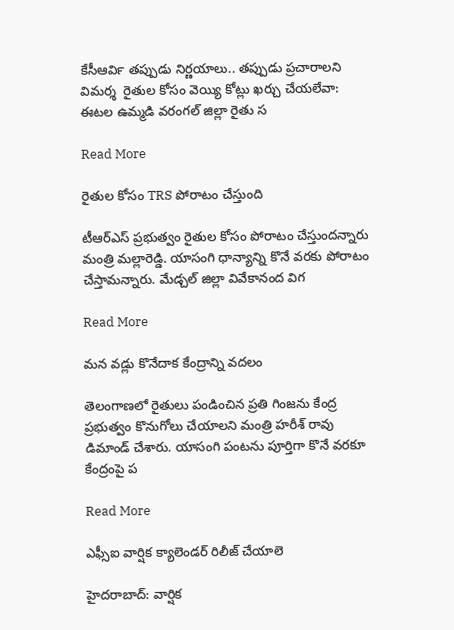కేసీఆర్‍వి తప్పుడు నిర్ణయాలు.. తప్పుడు ప్రచారాలని విమర్శ  రైతుల కోసం వెయ్యి కోట్లు ఖర్చు చేయలేవా: ఈటల ఉమ్మడి వరంగల్‍ జిల్లా రైతు స

Read More

రైతుల కోసం TRS పోరాటం చేస్తుంది

టీఆర్ఎస్ ప్రభుత్వం రైతుల కోసం పోరాటం చేస్తుందన్నారు మంత్రి మల్లారెడ్డి. యాసంగి ధాన్యాన్ని కొనే వరకు పోరాటం చేస్తామన్నారు. మేడ్చల్ జిల్లా వివేకానంద విగ

Read More

మన వడ్లు కొనేదాక కేంద్రాన్ని వదలం

తెలంగాణలో రైతులు పండించిన ప్రతి గింజను కేంద్ర ప్రభుత్వం కొనుగోలు చేయాలని మంత్రి హరీశ్ రావు డిమాండ్ చేశారు. యాసంగి పంటను పూర్తిగా కొనే వరకూ కేంద్రంపై ప

Read More

ఎఫ్సీఐ వార్షిక క్యాలెండర్ రిలీజ్ చేయాలె

హైదరాబాద్: వార్షిక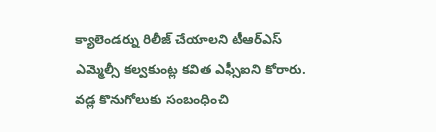క్యాలెండర్ను రిలీజ్ చేయాలని టీఆర్ఎస్ ఎమ్మెల్సీ కల్వకుంట్ల కవిత ఎఫ్సీఐని కోరారు. వడ్ల కొనుగోలుకు సంబంధించి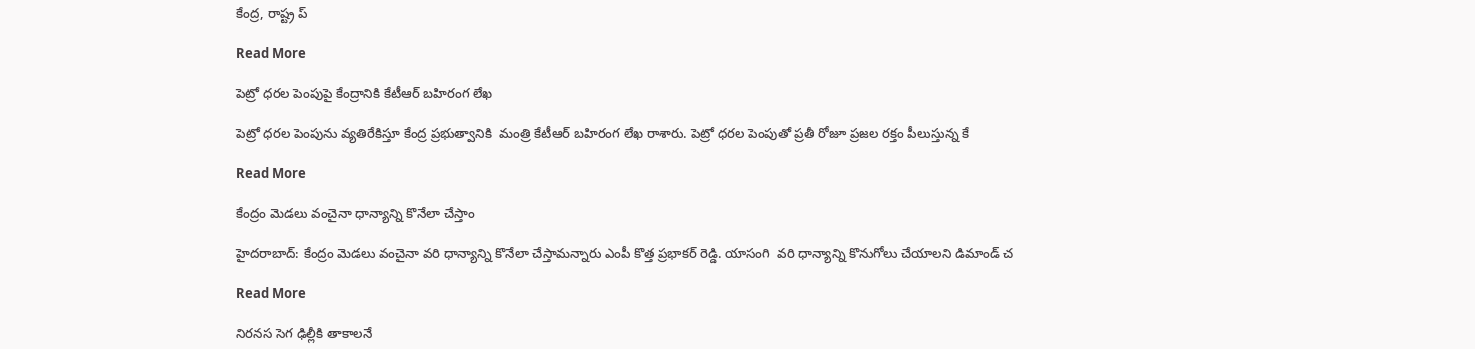కేంద్ర, రాష్ట్ర ప్

Read More

పెట్రో ధరల పెంపుపై కేంద్రానికి కేటీఆర్ బహిరంగ లేఖ

పెట్రో ధరల పెంపును వ్యతిరేకిస్తూ కేంద్ర ప్రభుత్వానికి  మంత్రి కేటీఆర్ బహిరంగ లేఖ రాశారు. పెట్రో ధరల పెంపుతో ప్రతీ రోజూ ప్రజల రక్తం పీలుస్తున్న కే

Read More

కేంద్రం మెడలు వంచైనా ధాన్యాన్ని కొనేలా చేస్తాం

హైదరాబాద్: కేంద్రం మెడలు వంచైనా వరి ధాన్యాన్ని కొనేలా చేస్తామన్నారు ఎంపీ కొత్త ప్రభాకర్ రెడ్డి. యాసంగి  వరి ధాన్యాన్ని కొనుగోలు చేయాలని డిమాండ్ చ

Read More

నిర‌న‌స సెగ ఢిల్లీకి తాకాల‌నే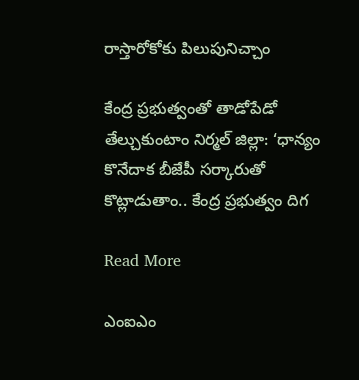రాస్తారోకోకు పిలుపునిచ్చాం

కేంద్ర ప్ర‌భుత్వంతో తాడోపేడో తేల్చుకుంటాం నిర్మల్ జిల్లా: ‘ధాన్యం కొనేదాక బీజేపీ స‌ర్కారుతో కొట్లాడుతాం.. కేంద్ర ప్రభుత్వం దిగ

Read More

ఎంఐఎం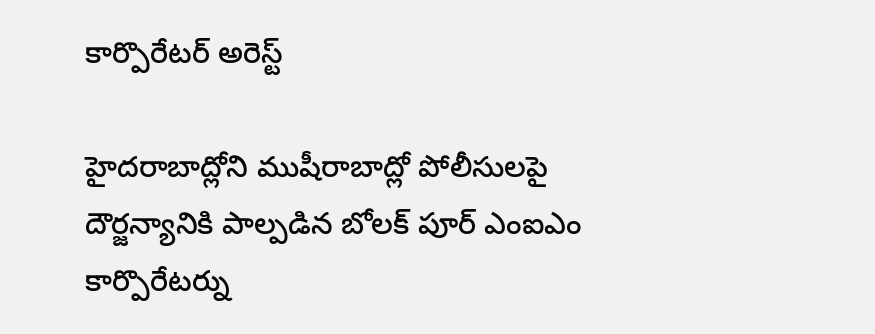కార్పొరేటర్ అరెస్ట్

హైదరాబాద్లోని ముషీరాబాద్లో పోలీసులపై దౌర్జన్యానికి పాల్పడిన బోలక్ పూర్ ఎంఐఎం కార్పొరేటర్ను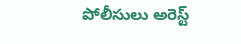పోలీసులు అరెస్ట్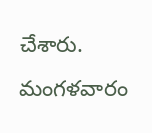చేశారు. మంగళవారం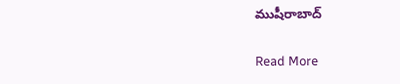ముషీరాబాద్

Read More